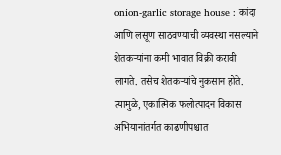onion-garlic storage house : कांदा आणि लसूण साठवण्याची व्यवस्था नसल्याने शेतकऱ्यांना कमी भावात विक्री करावी लागते. तसेच शेतकऱ्यांचे नुकसान होते. त्यामुळे, एकात्मिक फलोत्पादन विकास अभियानांतर्गत काढणीपश्चात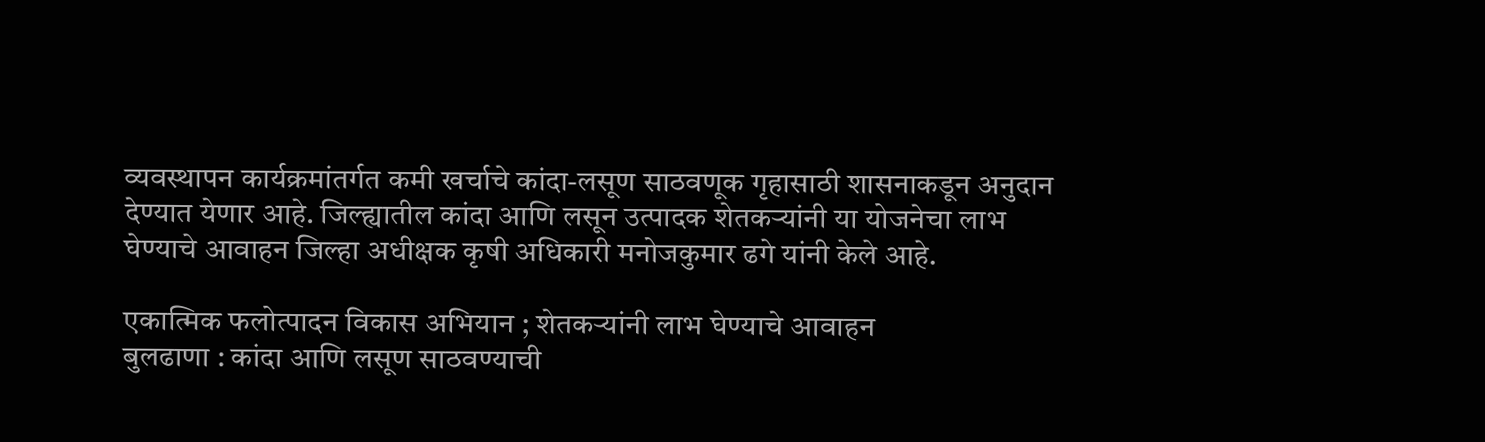व्यवस्थापन कार्यक्रमांतर्गत कमी खर्चाचे कांदा-लसूण साठवणूक गृहासाठी शासनाकडून अनुदान देण्यात येणार आहे. जिल्ह्यातील कांदा आणि लसून उत्पादक शेतकऱ्यांनी या योजनेचा लाभ घेण्याचे आवाहन जिल्हा अधीक्षक कृषी अधिकारी मनोजकुमार ढगे यांनी केले आहे.

एकात्मिक फलोत्पादन विकास अभियान ; शेतकऱ्यांनी लाभ घेण्याचे आवाहन
बुलढाणा : कांदा आणि लसूण साठवण्याची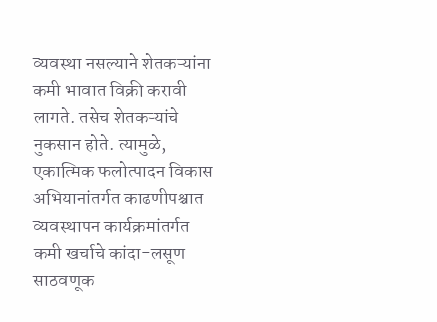व्यवस्था नसल्याने शेतकऱ्यांना कमी भावात विक्री करावी लागते. तसेच शेतकऱ्यांचे नुकसान होते. त्यामुळे, एकात्मिक फलोत्पादन विकास अभियानांतर्गत काढणीपश्चात व्यवस्थापन कार्यक्रमांतर्गत कमी खर्चाचे कांदा-लसूण साठवणूक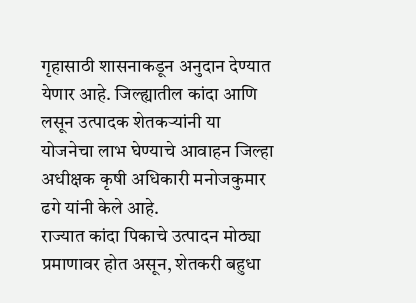गृहासाठी शासनाकडून अनुदान देण्यात येणार आहे. जिल्ह्यातील कांदा आणि लसून उत्पादक शेतकऱ्यांनी या योजनेचा लाभ घेण्याचे आवाहन जिल्हा अधीक्षक कृषी अधिकारी मनोजकुमार ढगे यांनी केले आहे.
राज्यात कांदा पिकाचे उत्पादन मोठ्या प्रमाणावर होत असून, शेतकरी बहुधा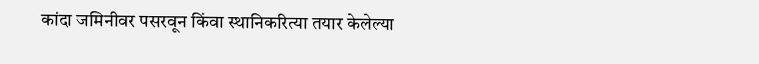कांदा जमिनीवर पसरवून किंवा स्थानिकरित्या तयार केलेल्या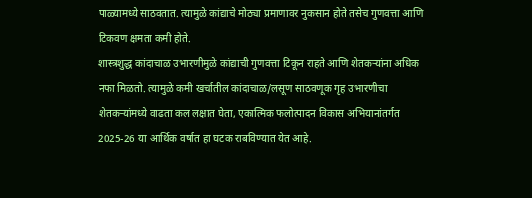पाळ्यामध्ये साठवतात. त्यामुळे कांद्याचे मोठ्या प्रमाणावर नुकसान होते तसेच गुणवत्ता आणि टिकवण क्षमता कमी होते.
शास्त्रशुद्ध कांदाचाळ उभारणीमुळे कांद्याची गुणवत्ता टिकून राहते आणि शेतकऱ्यांना अधिक नफा मिळतो. त्यामुळे कमी खर्चातील कांदाचाळ/लसूण साठवणूक गृह उभारणीचा शेतकऱ्यांमध्ये वाढता कल लक्षात घेता, एकात्मिक फलोत्पादन विकास अभियानांतर्गत 2025-26 या आर्थिक वर्षात हा घटक राबविण्यात येत आहे.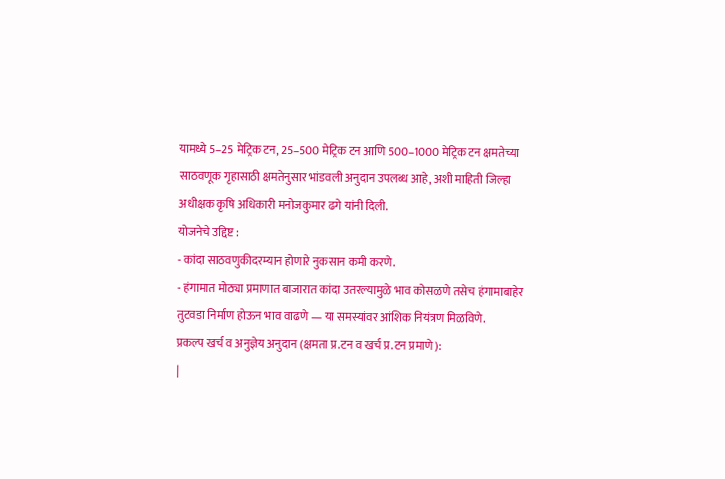यामध्ये 5–25 मेट्रिक टन, 25–500 मेट्रिक टन आणि 500–1000 मेट्रिक टन क्षमतेच्या साठवणूक गृहासाठी क्षमतेनुसार भांडवली अनुदान उपलब्ध आहे, अशी माहिती जिल्हा अधीक्षक कृषि अधिकारी मनोजकुमार ढगे यांनी दिली.
योजनेचे उद्दिष्ट :
- कांदा साठवणुकीदरम्यान होणारे नुकसान कमी करणे.
- हंगामात मोठ्या प्रमाणात बाजारात कांदा उतरल्यामुळे भाव कोसळणे तसेच हंगामाबाहेर तुटवडा निर्माण होऊन भाव वाढणे — या समस्यांवर आंशिक नियंत्रण मिळविणे.
प्रकल्प खर्च व अनुज्ञेय अनुदान (क्षमता प्र.टन व खर्च प्र.टन प्रमाणे):
|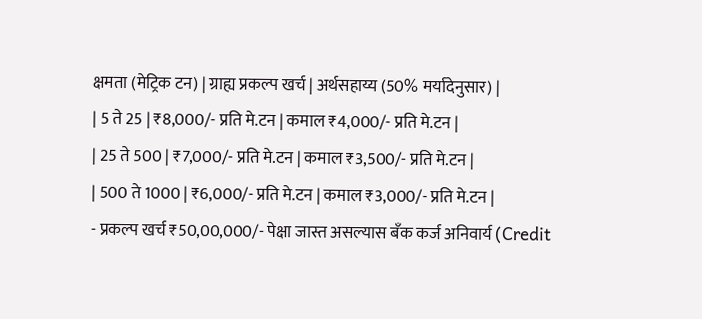क्षमता (मेट्रिक टन) | ग्राह्य प्रकल्प खर्च | अर्थसहाय्य (50% मर्यादेनुसार) |
| 5 ते 25 | ₹8,000/- प्रति मे.टन | कमाल ₹4,000/- प्रति मे.टन |
| 25 ते 500 | ₹7,000/- प्रति मे.टन | कमाल ₹3,500/- प्रति मे.टन |
| 500 ते 1000 | ₹6,000/- प्रति मे.टन | कमाल ₹3,000/- प्रति मे.टन |
- प्रकल्प खर्च ₹50,00,000/- पेक्षा जास्त असल्यास बँक कर्ज अनिवार्य (Credit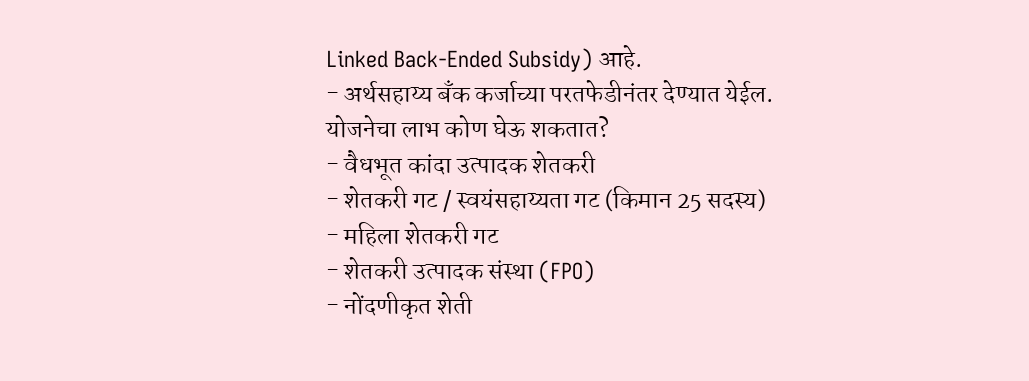Linked Back-Ended Subsidy) आहे.
- अर्थसहाय्य बँक कर्जाच्या परतफेडीनंतर देण्यात येईल.
योजनेचा लाभ कोण घेऊ शकतात?
- वैधभूत कांदा उत्पादक शेतकरी
- शेतकरी गट / स्वयंसहाय्यता गट (किमान 25 सदस्य)
- महिला शेतकरी गट
- शेतकरी उत्पादक संस्था (FPO)
- नोंदणीकृत शेती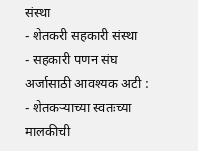संस्था
- शेतकरी सहकारी संस्था
- सहकारी पणन संघ
अर्जासाठी आवश्यक अटी :
- शेतकऱ्याच्या स्वतःच्या मालकीची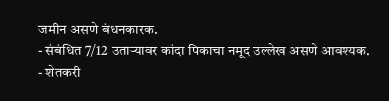जमीन असणे बंधनकारक.
- संबंधित 7/12 उताऱ्यावर कांदा पिकाचा नमूद उल्लेख असणे आवश्यक.
- शेतकरी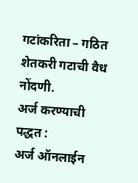गटांकरिता – गठित शेतकरी गटाची वैध नोंदणी.
अर्ज करण्याची पद्धत :
अर्ज ऑनलाईन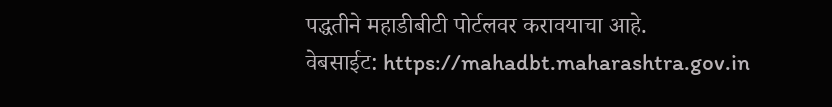पद्धतीने महाडीबीटी पोर्टलवर करावयाचा आहे.
वेबसाईट: https://mahadbt.maharashtra.gov.in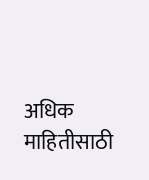अधिक माहितीसाठी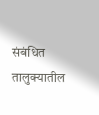संबंधित तालुक्यातील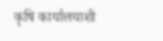कृषि कार्यालयाशी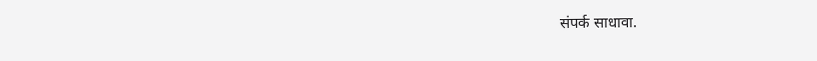संपर्क साधावा.